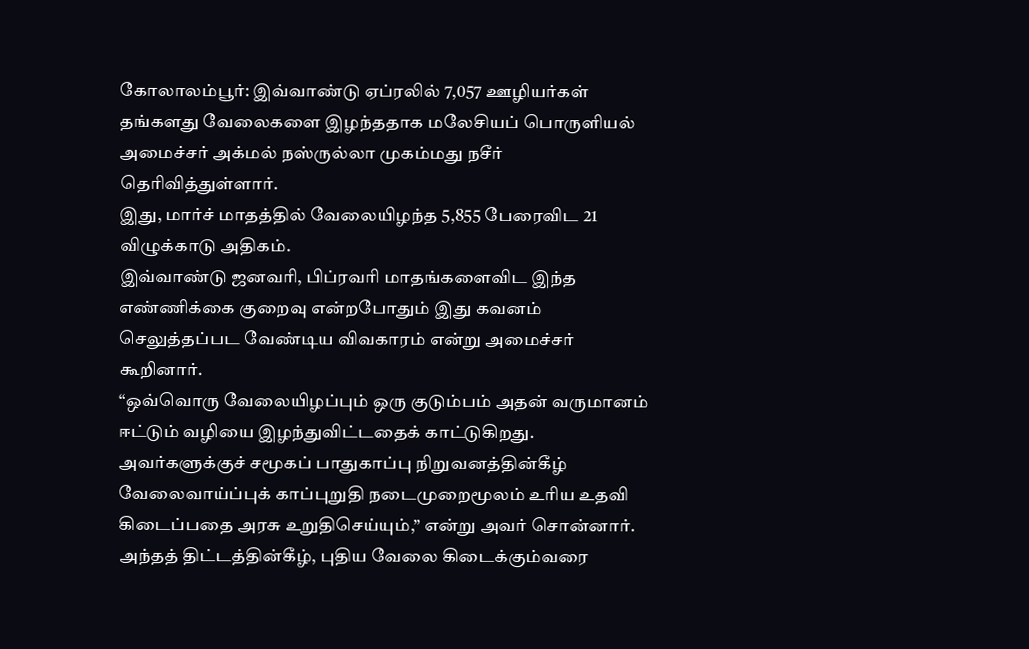கோலாலம்பூர்: இவ்வாண்டு ஏப்ரலில் 7,057 ஊழியர்கள் தங்களது வேலைகளை இழந்ததாக மலேசியப் பொருளியல் அமைச்சர் அக்மல் நஸ்ருல்லா முகம்மது நசீர் தெரிவித்துள்ளார்.
இது, மார்ச் மாதத்தில் வேலையிழந்த 5,855 பேரைவிட 21 விழுக்காடு அதிகம்.
இவ்வாண்டு ஜனவரி, பிப்ரவரி மாதங்களைவிட இந்த எண்ணிக்கை குறைவு என்றபோதும் இது கவனம் செலுத்தப்பட வேண்டிய விவகாரம் என்று அமைச்சர் கூறினார்.
“ஒவ்வொரு வேலையிழப்பும் ஒரு குடும்பம் அதன் வருமானம் ஈட்டும் வழியை இழந்துவிட்டதைக் காட்டுகிறது. அவர்களுக்குச் சமூகப் பாதுகாப்பு நிறுவனத்தின்கீழ் வேலைவாய்ப்புக் காப்புறுதி நடைமுறைமூலம் உரிய உதவி கிடைப்பதை அரசு உறுதிசெய்யும்,” என்று அவர் சொன்னார்.
அந்தத் திட்டத்தின்கீழ், புதிய வேலை கிடைக்கும்வரை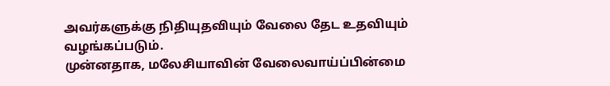அவர்களுக்கு நிதியுதவியும் வேலை தேட உதவியும் வழங்கப்படும்.
முன்னதாக, மலேசியாவின் வேலைவாய்ப்பின்மை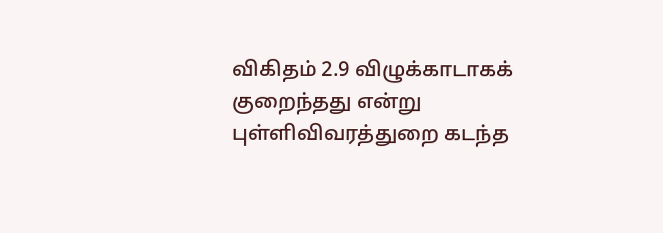விகிதம் 2.9 விழுக்காடாகக் குறைந்தது என்று புள்ளிவிவரத்துறை கடந்த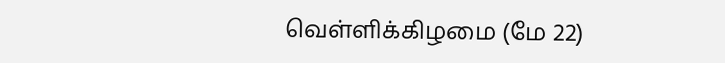வெள்ளிக்கிழமை (மே 22)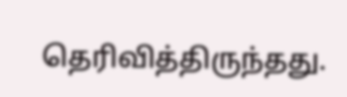தெரிவித்திருந்தது.